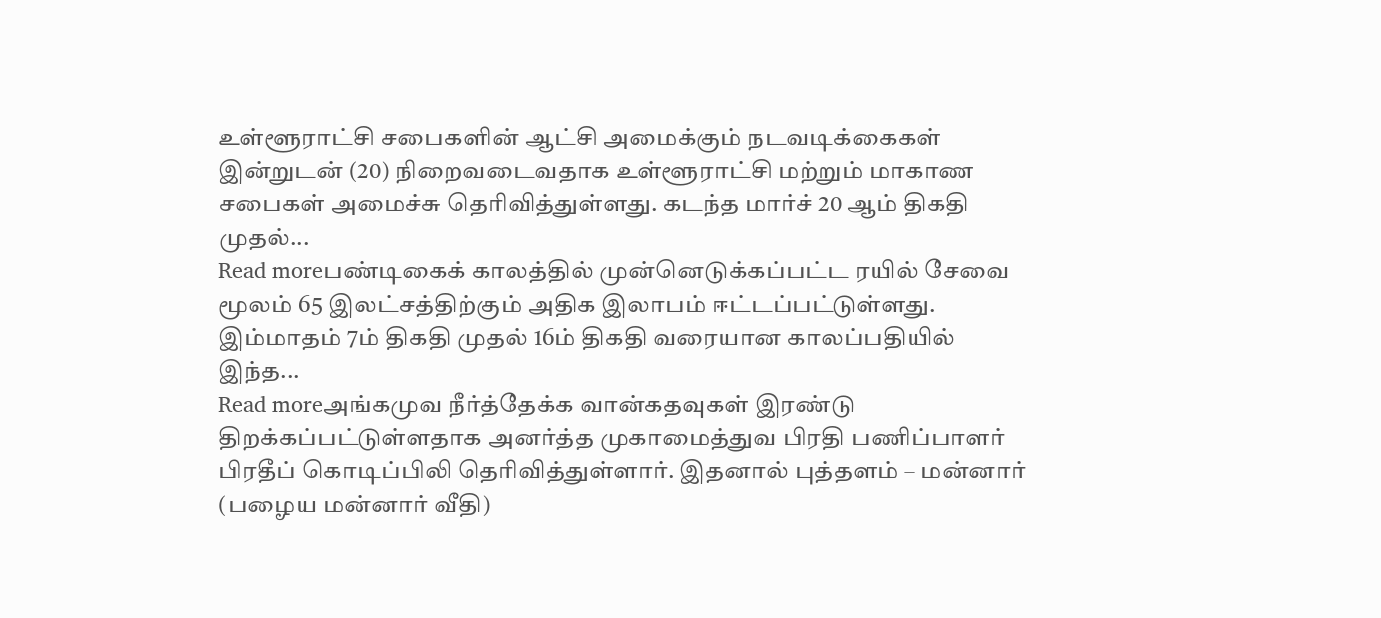உள்ளூராட்சி சபைகளின் ஆட்சி அமைக்கும் நடவடிக்கைகள் இன்றுடன் (20) நிறைவடைவதாக உள்ளூராட்சி மற்றும் மாகாண சபைகள் அமைச்சு தெரிவித்துள்ளது. கடந்த மார்ச் 20 ஆம் திகதி முதல்...
Read moreபண்டிகைக் காலத்தில் முன்னெடுக்கப்பட்ட ரயில் சேவை மூலம் 65 இலட்சத்திற்கும் அதிக இலாபம் ஈட்டப்பட்டுள்ளது. இம்மாதம் 7ம் திகதி முதல் 16ம் திகதி வரையான காலப்பதியில் இந்த...
Read moreஅங்கமுவ நீர்த்தேக்க வான்கதவுகள் இரண்டு திறக்கப்பட்டுள்ளதாக அனர்த்த முகாமைத்துவ பிரதி பணிப்பாளர் பிரதீப் கொடிப்பிலி தெரிவித்துள்ளார். இதனால் புத்தளம் – மன்னார் (பழைய மன்னார் வீதி)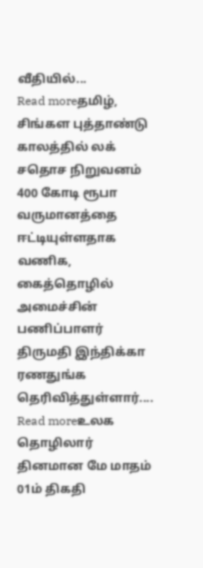வீதியில்...
Read moreதமிழ், சிங்கள புத்தாண்டு காலத்தில் லக் சதொச நிறுவனம் 400 கோடி ரூபா வருமானத்தை ஈட்டியுள்ளதாக வணிக, கைத்தொழில் அமைச்சின் பணிப்பாளர் திருமதி இந்திக்கா ரணதுங்க தெரிவித்துள்ளார்....
Read moreஉலக தொழிலார் தினமான மே மாதம் 01ம் திகதி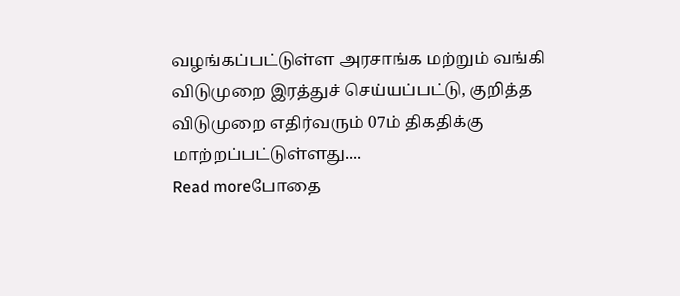வழங்கப்பட்டுள்ள அரசாங்க மற்றும் வங்கி விடுமுறை இரத்துச் செய்யப்பட்டு, குறித்த விடுமுறை எதிர்வரும் 07ம் திகதிக்கு மாற்றப்பட்டுள்ளது....
Read moreபோதை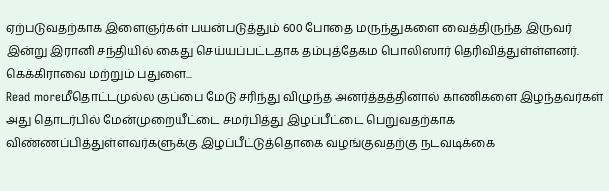ஏற்படுவதற்காக இளைஞர்கள் பயன்படுத்தும் 600 போதை மருந்துகளை வைத்திருந்த இருவர் இன்று இரானி சந்தியில் கைது செய்யப்பட்டதாக தம்புத்தேகம பொலிஸார் தெரிவித்துள்ள்ளனர். கெக்கிராவை மற்றும் பதுளை...
Read moreமீதொட்டமுல்ல குப்பை மேடு சரிந்து விழுந்த அனர்த்தத்தினால் காணிகளை இழந்தவர்கள் அது தொடர்பில் மேன்முறையீட்டை சமர்பித்து இழப்பீட்டை பெறுவதற்காக விண்ணப்பித்துள்ளவர்களுக்கு இழப்பீட்டுத்தொகை வழங்குவதற்கு நடவடிக்கை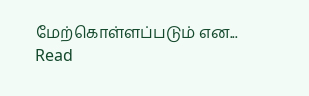மேற்கொள்ளப்படும் என...
Read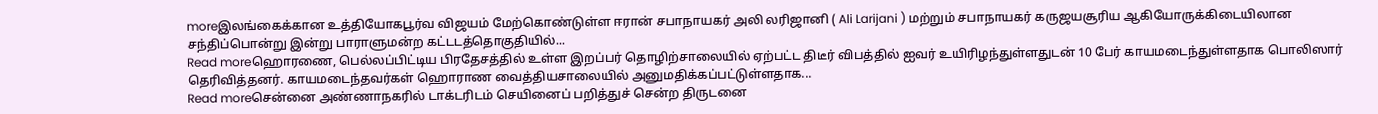moreஇலங்கைக்கான உத்தியோகபூர்வ விஜயம் மேற்கொண்டுள்ள ஈரான் சபாநாயகர் அலி லரிஜானி ( Ali Larijani ) மற்றும் சபாநாயகர் கருஜயசூரிய ஆகியோருக்கிடையிலான சந்திப்பொன்று இன்று பாராளுமன்ற கட்டடத்தொகுதியில்...
Read moreஹொரணை, பெல்லப்பிட்டிய பிரதேசத்தில் உள்ள இறப்பர் தொழிற்சாலையில் ஏற்பட்ட திடீர் விபத்தில் ஐவர் உயிரிழந்துள்ளதுடன் 10 பேர் காயமடைந்துள்ளதாக பொலிஸார் தெரிவித்தனர். காயமடைந்தவர்கள் ஹொராண வைத்தியசாலையில் அனுமதிக்கப்பட்டுள்ளதாக...
Read moreசென்னை அண்ணாநகரில் டாக்டரிடம் செயினைப் பறித்துச் சென்ற திருடனை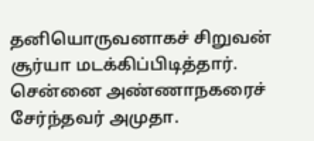தனியொருவனாகச் சிறுவன் சூர்யா மடக்கிப்பிடித்தார். சென்னை அண்ணாநகரைச் சேர்ந்தவர் அமுதா.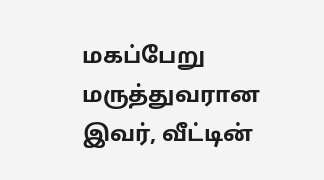மகப்பேறு மருத்துவரான இவர், வீட்டின்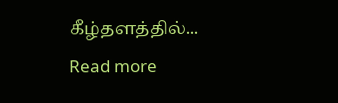கீழ்தளத்தில்...
Read more